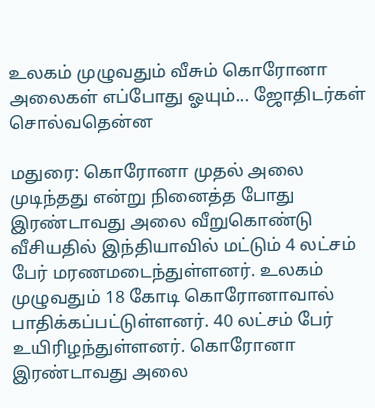உலகம் முழுவதும் வீசும் கொரோனா அலைகள் எப்போது ஓயும்... ஜோதிடர்கள் சொல்வதென்ன

மதுரை: கொரோனா முதல் அலை முடிந்தது என்று நினைத்த போது இரண்டாவது அலை வீறுகொண்டு வீசியதில் இந்தியாவில் மட்டும் 4 லட்சம் பேர் மரணமடைந்துள்ளனர். உலகம் முழுவதும் 18 கோடி கொரோனாவால் பாதிக்கப்பட்டுள்ளனர். 40 லட்சம் பேர் உயிரிழந்துள்ளனர். கொரோனா இரண்டாவது அலை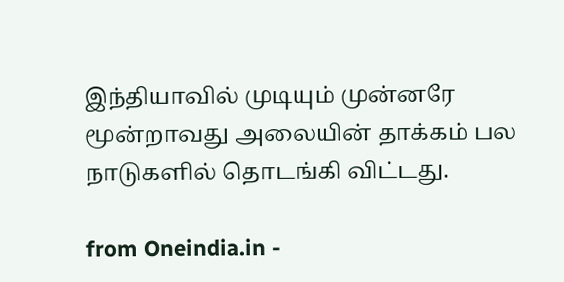இந்தியாவில் முடியும் முன்னரே மூன்றாவது அலையின் தாக்கம் பல நாடுகளில் தொடங்கி விட்டது.

from Oneindia.in -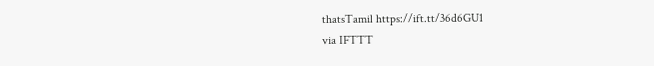thatsTamil https://ift.tt/36d6GU1
via IFTTT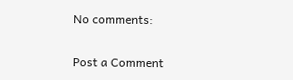No comments:

Post a Comment